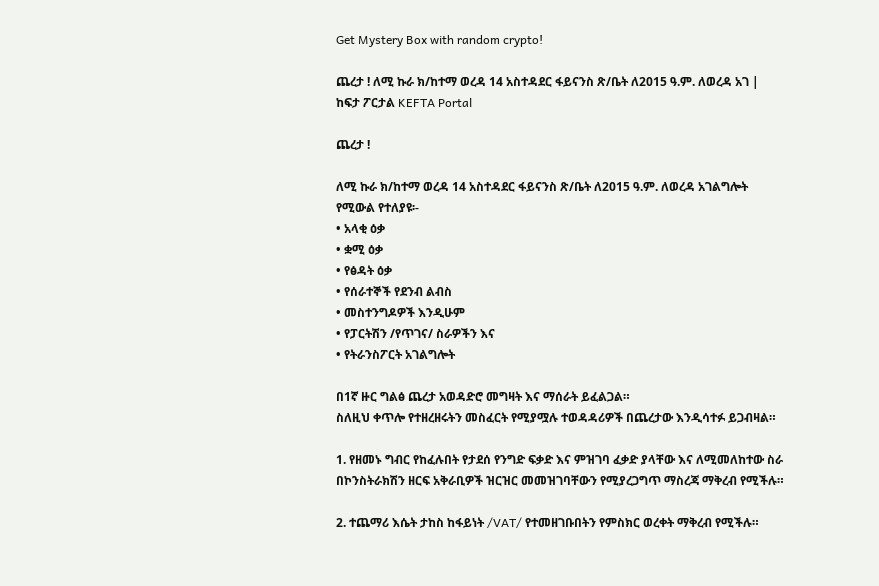Get Mystery Box with random crypto!

ጨረታ ! ለሚ ኩራ ክ/ከተማ ወረዳ 14 አስተዳደር ፋይናንስ ጽ/ቤት ለ2015 ዓ.ም. ለወረዳ አገ | ከፍታ ፖርታል KEFTA Portal

ጨረታ !

ለሚ ኩራ ክ/ከተማ ወረዳ 14 አስተዳደር ፋይናንስ ጽ/ቤት ለ2015 ዓ.ም. ለወረዳ አገልግሎት የሚውል የተለያዩ፡-
• አላቂ ዕቃ
• ቋሚ ዕቃ
• የፅዳት ዕቃ
• የሰራተኞች የደንብ ልብስ
• መስተንግዶዎች እንዲሁም
• የፓርትሽን /የጥገና/ ስራዎችን እና
• የትራንስፖርት አገልግሎት

በ1ኛ ዙር ግልፅ ጨረታ አወዳድሮ መግዛት እና ማሰራት ይፈልጋል።
ስለዚህ ቀጥሎ የተዘረዘሩትን መስፈርት የሚያሟሉ ተወዳዳሪዎች በጨረታው እንዲሳተፉ ይጋብዛል።

1. የዘመኑ ግብር የከፈሉበት የታደሰ የንግድ ፍቃድ እና ምዝገባ ፈቃድ ያላቸው እና ለሚመለከተው ስራ በኮንስትራክሽን ዘርፍ አቅራቢዎች ዝርዝር መመዝገባቸውን የሚያረጋግጥ ማስረጃ ማቅረብ የሚችሉ።

2. ተጨማሪ እሴት ታከስ ከፋይነት /VAT/ የተመዘገቡበትን የምስክር ወረቀት ማቅረብ የሚችሉ።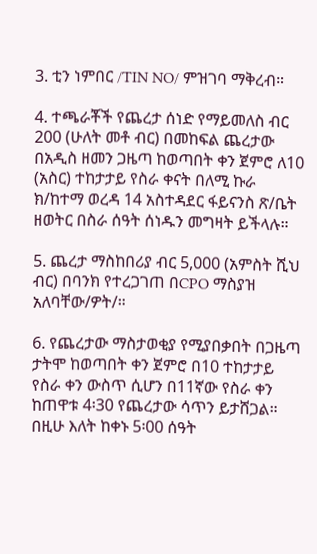3. ቲን ነምበር /TIN NO/ ምዝገባ ማቅረብ።

4. ተጫራቾች የጨረታ ሰነድ የማይመለስ ብር 200 (ሁለት መቶ ብር) በመከፍል ጨረታው በአዲስ ዘመን ጋዜጣ ከወጣበት ቀን ጀምሮ ለ10 (አስር) ተከታታይ የስራ ቀናት በለሚ ኩራ ክ/ከተማ ወረዳ 14 አስተዳደር ፋይናንስ ጽ/ቤት ዘወትር በስራ ሰዓት ሰነዱን መግዛት ይችላሉ።

5. ጨረታ ማስከበሪያ ብር 5,000 (አምስት ሺህ ብር) በባንክ የተረጋገጠ በCPO ማስያዝ አለባቸው/ዎት/።

6. የጨረታው ማስታወቂያ የሚያበቃበት በጋዜጣ ታትሞ ከወጣበት ቀን ጀምሮ በ10 ተከታታይ የስራ ቀን ውስጥ ሲሆን በ11ኛው የስራ ቀን ከጠዋቱ 4፡30 የጨረታው ሳጥን ይታሸጋል። በዚሁ እለት ከቀኑ 5፡00 ሰዓት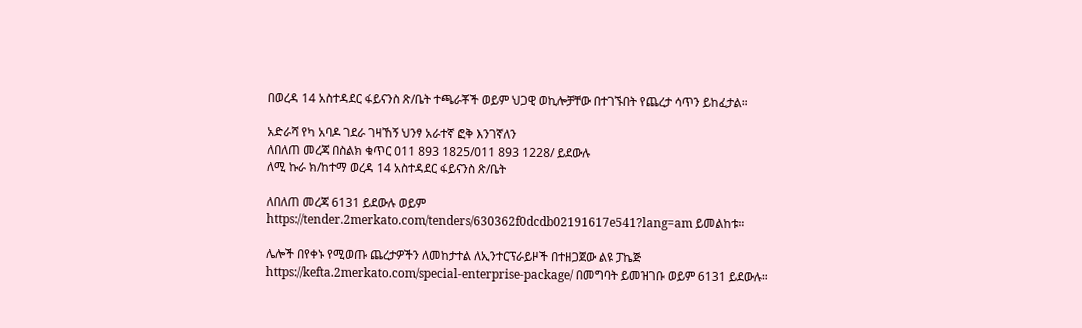በወረዳ 14 አስተዳደር ፋይናንስ ጽ/ቤት ተጫራቾች ወይም ህጋዊ ወኪሎቻቸው በተገኙበት የጨረታ ሳጥን ይከፈታል።

አድራሻ የካ አባዶ ገደራ ገዛኸኝ ህንፃ አራተኛ ፎቅ እንገኛለን
ለበለጠ መረጃ በስልክ ቁጥር 011 893 1825/011 893 1228/ ይደውሉ
ለሚ ኩራ ክ/ከተማ ወረዳ 14 አስተዳደር ፋይናንስ ጽ/ቤት

ለበለጠ መረጃ 6131 ይደውሉ ወይም https://tender.2merkato.com/tenders/630362f0dcdb02191617e541?lang=am ይመልከቱ።

ሌሎች በየቀኑ የሚወጡ ጨረታዎችን ለመከታተል ለኢንተርፕራይዞች በተዘጋጀው ልዩ ፓኬጅ https://kefta.2merkato.com/special-enterprise-package/ በመግባት ይመዝገቡ ወይም 6131 ይደውሉ።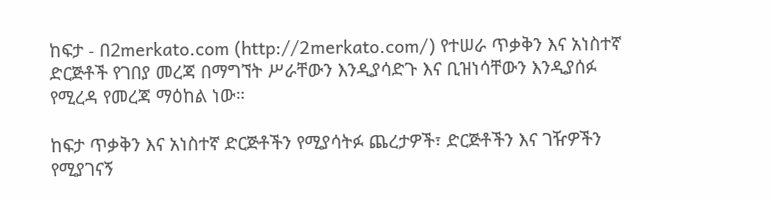ከፍታ - በ2merkato.com (http://2merkato.com/) የተሠራ ጥቃቅን እና አነስተኛ ድርጅቶች የገበያ መረጃ በማግኘት ሥራቸውን እንዲያሳድጉ እና ቢዝነሳቸውን እንዲያሰፉ የሚረዳ የመረጃ ማዕከል ነው።

ከፍታ ጥቃቅን እና አነስተኛ ድርጅቶችን የሚያሳትፉ ጨረታዎች፣ ድርጅቶችን እና ገዥዎችን የሚያገናኝ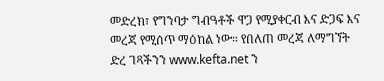መድረክ፣ የግንባታ ግብዓቶች ዋጋ የሚያቀርብ እና ድጋፍ እና መረጃ የሚሰጥ ማዕከል ነው። የበለጠ መረጃ ለማግኘት ድረ ገጻችንን www.kefta.net ን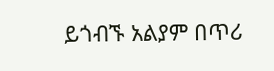ይጎብኙ አልያም በጥሪ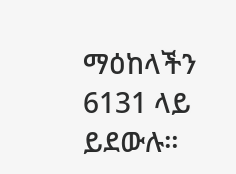ማዕከላችን 6131 ላይ ይደውሉ።